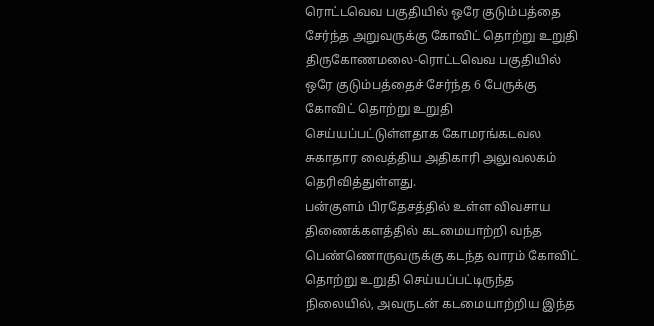ரொட்டவெவ பகுதியில் ஒரே குடும்பத்தை சேர்ந்த அறுவருக்கு கோவிட் தொற்று உறுதி
திருகோணமலை-ரொட்டவெவ பகுதியில் ஒரே குடும்பத்தைச் சேர்ந்த 6 பேருக்கு கோவிட் தொற்று உறுதி செய்யப்பட்டுள்ளதாக கோமரங்கடவல சுகாதார வைத்திய அதிகாரி அலுவலகம் தெரிவித்துள்ளது.
பன்குளம் பிரதேசத்தில் உள்ள விவசாய திணைக்களத்தில் கடமையாற்றி வந்த பெண்ணொருவருக்கு கடந்த வாரம் கோவிட் தொற்று உறுதி செய்யப்பட்டிருந்த நிலையில், அவருடன் கடமையாற்றிய இந்த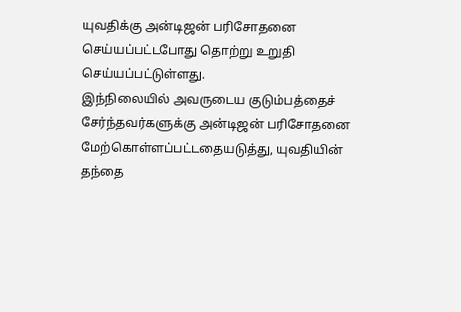யுவதிக்கு அன்டிஜன் பரிசோதனை செய்யப்பட்டபோது தொற்று உறுதி செய்யப்பட்டுள்ளது.
இந்நிலையில் அவருடைய குடும்பத்தைச் சேர்ந்தவர்களுக்கு அன்டிஜன் பரிசோதனை மேற்கொள்ளப்பட்டதையடுத்து, யுவதியின் தந்தை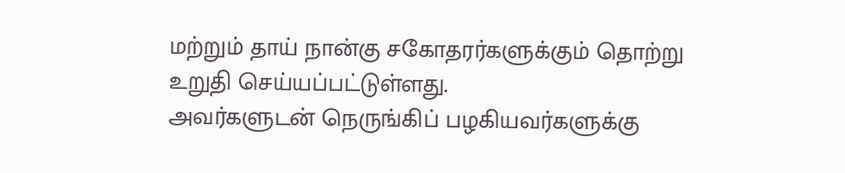மற்றும் தாய் நான்கு சகோதரர்களுக்கும் தொற்று உறுதி செய்யப்பட்டுள்ளது.
அவர்களுடன் நெருங்கிப் பழகியவர்களுக்கு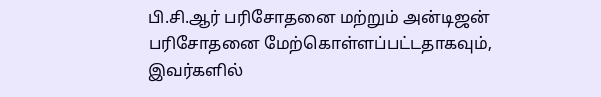பி.சி.ஆர் பரிசோதனை மற்றும் அன்டிஜன்
பரிசோதனை மேற்கொள்ளப்பட்டதாகவும், இவர்களில்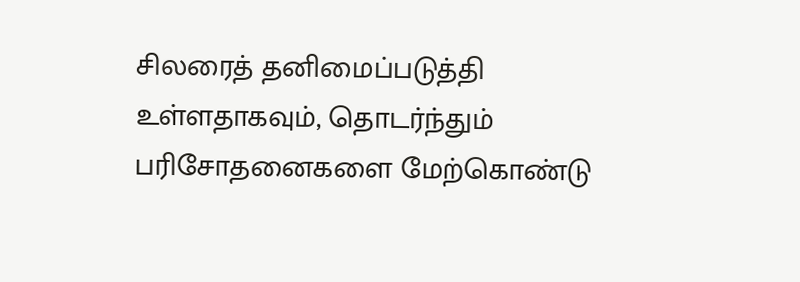சிலரைத் தனிமைப்படுத்தி உள்ளதாகவும், தொடர்ந்தும் பரிசோதனைகளை மேற்கொண்டு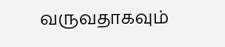வருவதாகவும்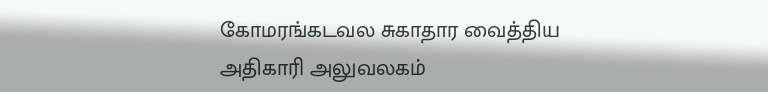கோமரங்கடவல சுகாதார வைத்திய
அதிகாரி அலுவலகம்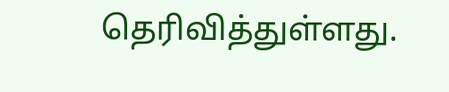தெரிவித்துள்ளது.